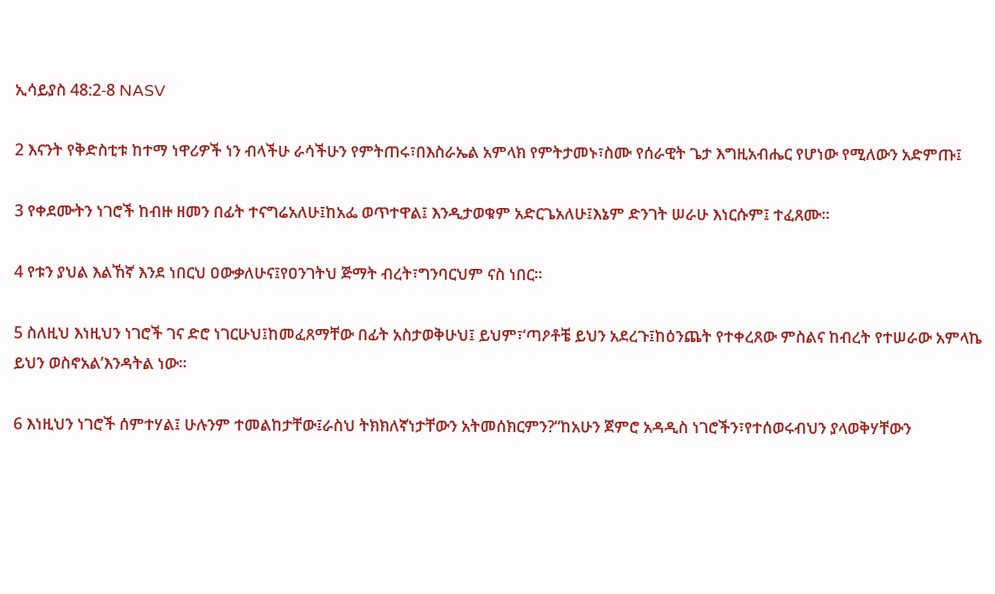ኢሳይያስ 48:2-8 NASV

2 እናንት የቅድስቲቱ ከተማ ነዋሪዎች ነን ብላችሁ ራሳችሁን የምትጠሩ፣በእስራኤል አምላክ የምትታመኑ፣ስሙ የሰራዊት ጌታ እግዚአብሔር የሆነው የሚለውን አድምጡ፤

3 የቀደሙትን ነገሮች ከብዙ ዘመን በፊት ተናግሬአለሁ፤ከአፌ ወጥተዋል፤ እንዲታወቁም አድርጌአለሁ፤እኔም ድንገት ሠራሁ እነርሱም፤ ተፈጸሙ።

4 የቱን ያህል እልኸኛ እንደ ነበርህ ዐውቃለሁና፤የዐንገትህ ጅማት ብረት፣ግንባርህም ናስ ነበር።

5 ስለዚህ እነዚህን ነገሮች ገና ድሮ ነገርሁህ፤ከመፈጸማቸው በፊት አስታወቅሁህ፤ ይህም፣‘ጣዖቶቼ ይህን አደረጉ፤ከዕንጨት የተቀረጸው ምስልና ከብረት የተሠራው አምላኬ ይህን ወስኖአል’እንዳትል ነው።

6 እነዚህን ነገሮች ሰምተሃል፤ ሁሉንም ተመልከታቸው፤ራስህ ትክክለኛነታቸውን አትመሰክርምን?“ከአሁን ጀምሮ አዳዲስ ነገሮችን፣የተሰወሩብህን ያላወቅሃቸውን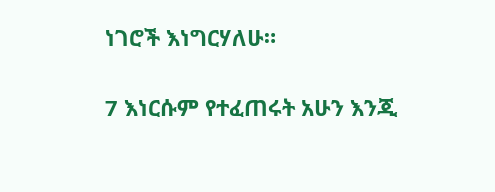ነገሮች እነግርሃለሁ።

7 እነርሱም የተፈጠሩት አሁን እንጂ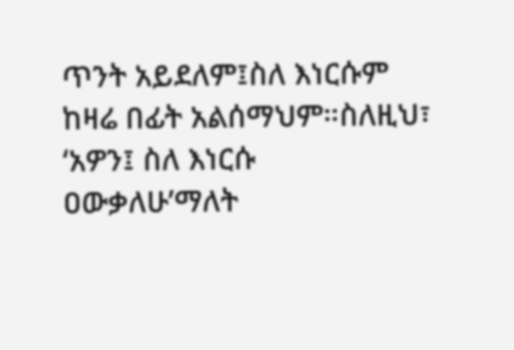ጥንት አይደለም፤ስለ እነርሱም ከዛሬ በፊት አልሰማህም።ስለዚህ፣ ‘አዎን፤ ስለ እነርሱ ዐውቃለሁ’ማለት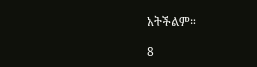አትችልም።

8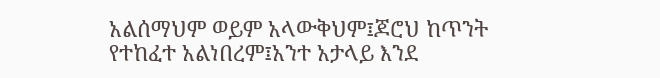አልሰማህም ወይም አላውቅህም፤ጆሮህ ከጥንት የተከፈተ አልነበረም፤አንተ አታላይ እንደ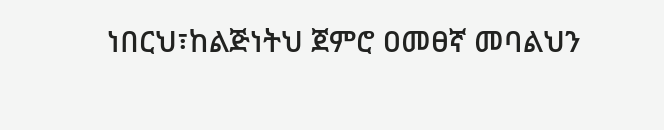ነበርህ፣ከልጅነትህ ጀምሮ ዐመፀኛ መባልህን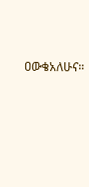ዐውቄአለሁና።